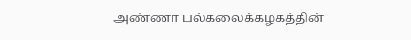அண்ணா பல்கலைக்கழகத்தின்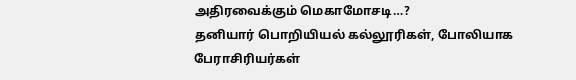அதிரவைக்கும் மெகாமோசடி…?
தனியார் பொறியியல் கல்லூரிகள், போலியாக பேராசிரியர்கள்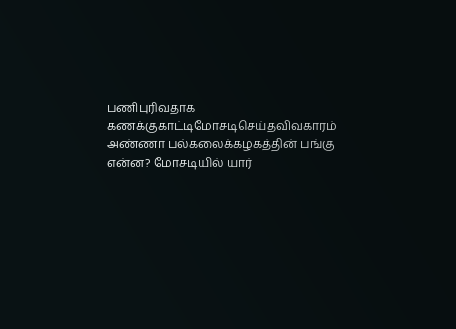பணிபுரிவதாக
கணக்குகாட்டிமோசடிசெய்தவிவகாரம் அண்ணா பல்கலைக்கழகத்தின் பங்கு என்ன? மோசடியில் யார்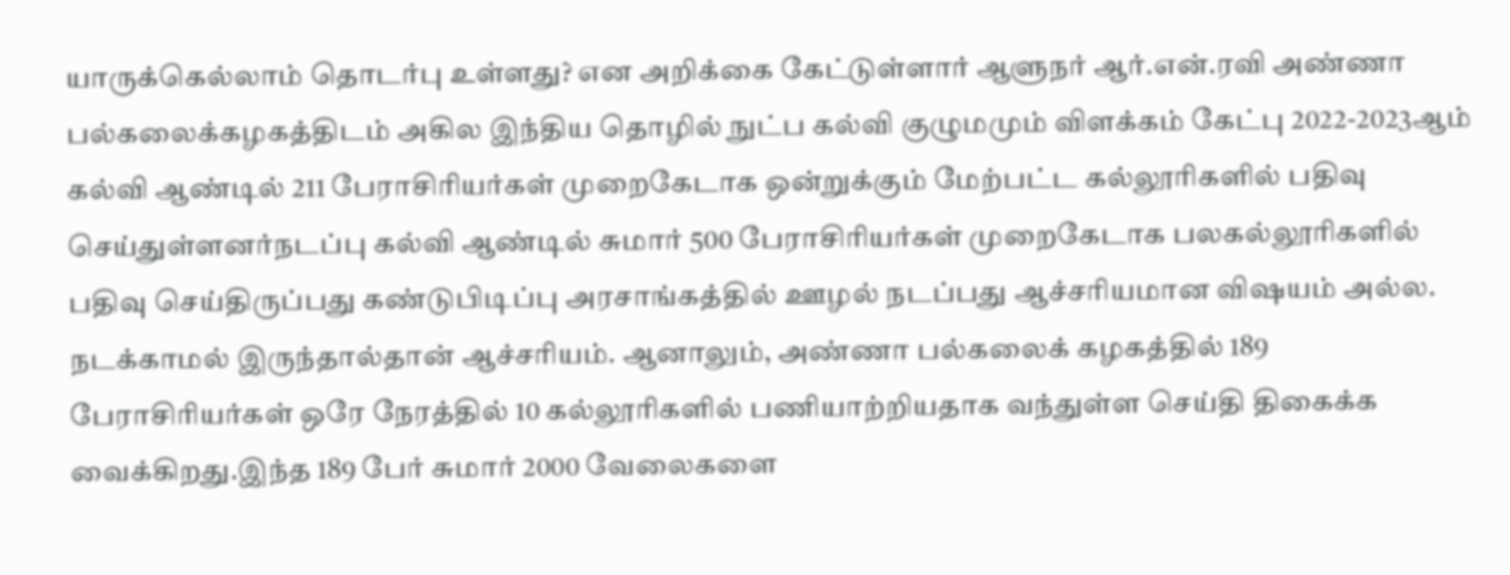யாருக்கெல்லாம் தொடர்பு உள்ளது? என அறிக்கை கேட்டுள்ளார் ஆளுநர் ஆர்.என்.ரவி அண்ணா பல்கலைக்கழகத்திடம் அகில இந்திய தொழில் நுட்ப கல்வி குழுமமும் விளக்கம் கேட்பு 2022-2023ஆம் கல்வி ஆண்டில் 211 பேராசிரியர்கள் முறைகேடாக ஒன்றுக்கும் மேற்பட்ட கல்லூரிகளில் பதிவு செய்துள்ளனர்நடப்பு கல்வி ஆண்டில் சுமார் 500 பேராசிரியர்கள் முறைகேடாக பலகல்லூரிகளில் பதிவு செய்திருப்பது கண்டுபிடிப்பு அரசாங்கத்தில் ஊழல் நடப்பது ஆச்சரியமான விஷயம் அல்ல. நடக்காமல் இருந்தால்தான் ஆச்சரியம். ஆனாலும், அண்ணா பல்கலைக் கழகத்தில் 189 பேராசிரியர்கள் ஒரே நேரத்தில் 10 கல்லூரிகளில் பணியாற்றியதாக வந்துள்ள செய்தி திகைக்க வைக்கிறது.இந்த 189 பேர் சுமார் 2000 வேலைகளை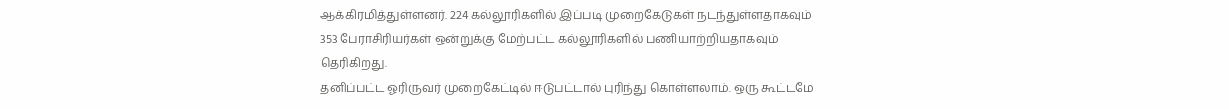ஆக்கிரமித்துள்ளனர். 224 கல்லூரிகளில் இப்படி முறைகேடுகள் நடந்துள்ளதாகவும் 353 பேராசிரியர்கள் ஒன்றுக்கு மேற்பட்ட கல்லூரிகளில் பணியாற்றியதாகவும் தெரிகிறது.
தனிப்பட்ட ஓரிருவர் முறைகேட்டில் ஈடுபட்டால் புரிந்து கொள்ளலாம். ஒரு கூட்டமே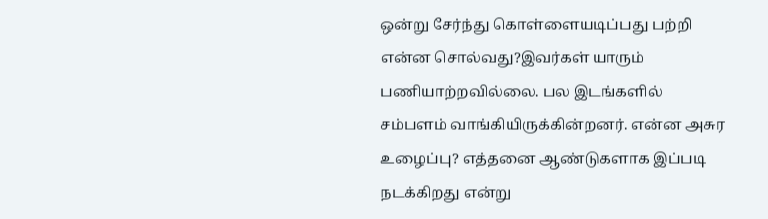ஒன்று சேர்ந்து கொள்ளையடிப்பது பற்றி என்ன சொல்வது?இவர்கள் யாரும் பணியாற்றவில்லை. பல இடங்களில் சம்பளம் வாங்கியிருக்கின்றனர். என்ன அசுர உழைப்பு? எத்தனை ஆண்டுகளாக இப்படி நடக்கிறது என்று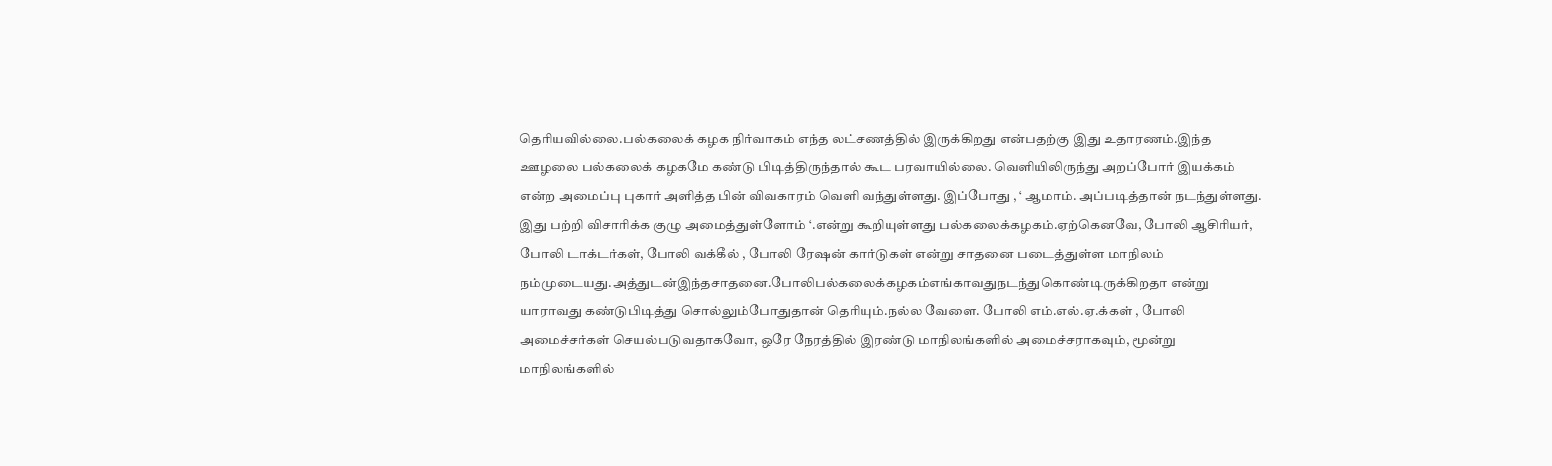தெரியவில்லை.பல்கலைக் கழக நிர்வாகம் எந்த லட்சணத்தில் இருக்கிறது என்பதற்கு இது உதாரணம்.இந்த ஊழலை பல்கலைக் கழகமே கண்டு பிடித்திருந்தால் கூட பரவாயில்லை. வெளியிலிருந்து அறப்போர் இயக்கம் என்ற அமைப்பு புகார் அளித்த பின் விவகாரம் வெளி வந்துள்ளது. இப்போது , ‘ ஆமாம். அப்படித்தான் நடந்துள்ளது. இது பற்றி விசாரிக்க குழு அமைத்துள்ளோம் ‘.என்று கூறியுள்ளது பல்கலைக்கழகம்.ஏற்கெனவே, போலி ஆசிரியர், போலி டாக்டர்கள், போலி வக்கீல் , போலி ரேஷன் கார்டுகள் என்று சாதனை படைத்துள்ள மாநிலம் நம்முடையது.அத்துடன்இந்தசாதனை.போலிபல்கலைக்கழகம்எங்காவதுநடந்துகொண்டிருக்கிறதா என்று யாராவது கண்டுபிடித்து சொல்லும்போதுதான் தெரியும்.நல்ல வேளை. போலி எம்.எல்.ஏ.க்கள் , போலி அமைச்சர்கள் செயல்படுவதாகவோ, ஒரே நேரத்தில் இரண்டு மாநிலங்களில் அமைச்சராகவும், மூன்று மாநிலங்களில்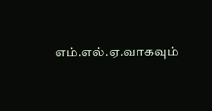எம்.எல்.ஏ.வாகவும்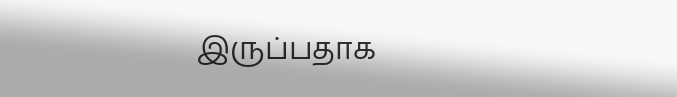இருப்பதாக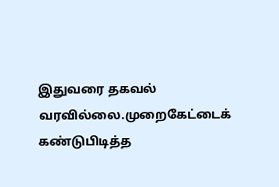இதுவரை தகவல் வரவில்லை.முறைகேட்டைக் கண்டுபிடித்த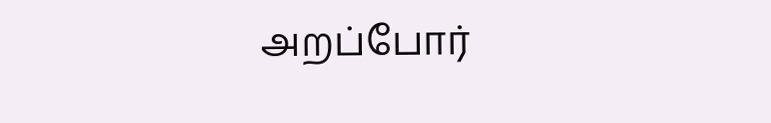அறப்போர்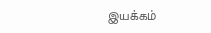இயக்கம்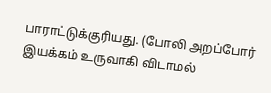பாராட்டுக்குரியது. (போலி அறப்போர் இயக்கம் உருவாகி விடாமல்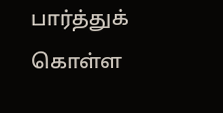பார்த்துக் கொள்ள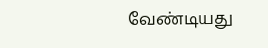வேண்டியது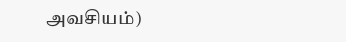அவசியம்)